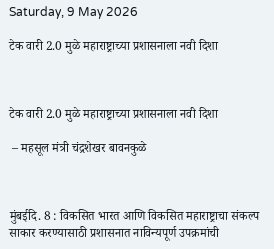Saturday, 9 May 2026

टेक वारी 2.0 मुळे महाराष्ट्राच्या प्रशासनाला नवी दिशा



टेक वारी 2.0 मुळे महाराष्ट्राच्या प्रशासनाला नवी दिशा

 – महसूल मंत्री चंद्रशेखर बावनकुळे



मुंबईदि. 8 : विकसित भारत आणि विकसित महाराष्ट्राचा संकल्प साकार करण्यासाठी प्रशासनात नाविन्यपूर्ण उपक्रमांची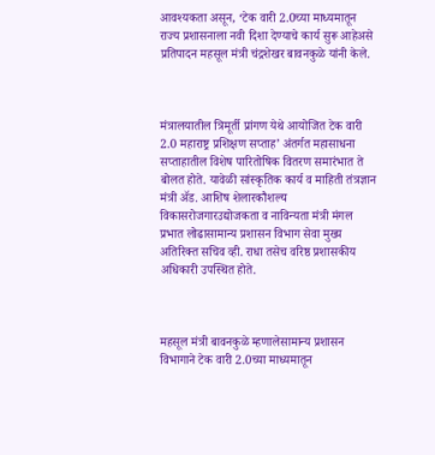आवश्यकता असून, ‘टेक वारी 2.0च्या माध्यमातून राज्य प्रशासनाला नवी दिशा देण्याचे कार्य सुरू आहेअसे प्रतिपादन महसूल मंत्री चंद्रशेखर बावनकुळे यांनी केले.



मंत्रालयातील त्रिमूर्ती प्रांगण येथे आयोजित टेक वारी 2.0 महाराष्ट्र प्रशिक्षण सप्ताह’ अंतर्गत महासाधना सप्ताहातील विशेष पारितोषिक वितरण समारंभात ते बोलत होते. यावेळी सांस्कृतिक कार्य व माहिती तंत्रज्ञान मंत्री ॲड. आशिष शेलारकौशल्य विकासरोजगारउद्योजकता व नाविन्यता मंत्री मंगल प्रभात लोढासामान्य प्रशासन विभाग सेवा मुख्य अतिरिक्त सचिव व्ही. राधा तसेच वरिष्ठ प्रशासकीय अधिकारी उपस्थित होते.



महसूल मंत्री बावनकुळे म्हणालेसामान्य प्रशासन विभागाने टेक वारी 2.0च्या माध्यमातून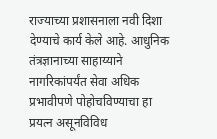राज्याच्या प्रशासनाला नवी दिशा देण्याचे कार्य केले आहे. आधुनिक तंत्रज्ञानाच्या साहाय्याने नागरिकांपर्यंत सेवा अधिक प्रभावीपणे पोहोचविण्याचा हा प्रयत्न असूनविविध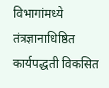विभागांमध्ये तंत्रज्ञानाधिष्ठित कार्यपद्धती विकसित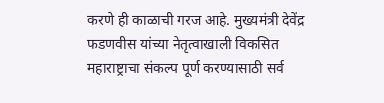करणे ही काळाची गरज आहे. मुख्यमंत्री देवेंद्र फडणवीस यांच्या नेतृत्वाखाली विकसित महाराष्ट्राचा संकल्प पूर्ण करण्यासाठी सर्व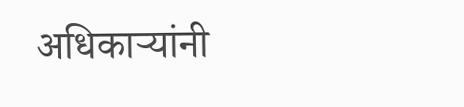अधिकाऱ्यांनी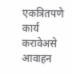एकत्रितपणे कार्य करावेअसे आवाहन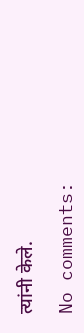त्यांनी केले.

No comments: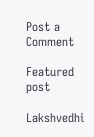Post a Comment

Featured post

Lakshvedhi